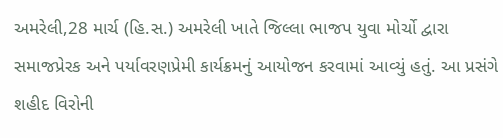અમરેલી,28 માર્ચ (હિ.સ.) અમરેલી ખાતે જિલ્લા ભાજપ યુવા મોર્ચો દ્વારા સમાજપ્રેરક અને પર્યાવરણપ્રેમી કાર્યક્રમનું આયોજન કરવામાં આવ્યું હતું. આ પ્રસંગે શહીદ વિરોની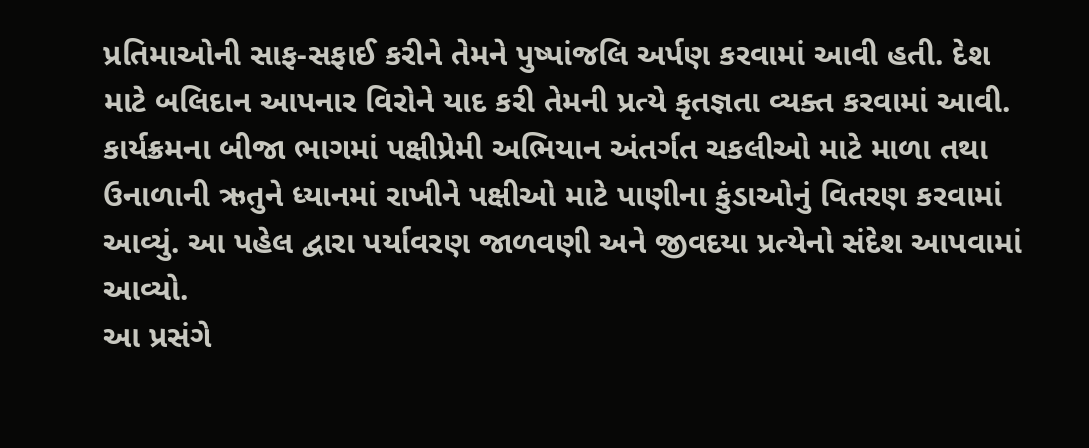પ્રતિમાઓની સાફ-સફાઈ કરીને તેમને પુષ્પાંજલિ અર્પણ કરવામાં આવી હતી. દેશ માટે બલિદાન આપનાર વિરોને યાદ કરી તેમની પ્રત્યે કૃતજ્ઞતા વ્યક્ત કરવામાં આવી.
કાર્યક્રમના બીજા ભાગમાં પક્ષીપ્રેમી અભિયાન અંતર્ગત ચકલીઓ માટે માળા તથા ઉનાળાની ઋતુને ધ્યાનમાં રાખીને પક્ષીઓ માટે પાણીના કુંડાઓનું વિતરણ કરવામાં આવ્યું. આ પહેલ દ્વારા પર્યાવરણ જાળવણી અને જીવદયા પ્રત્યેનો સંદેશ આપવામાં આવ્યો.
આ પ્રસંગે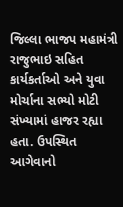જિલ્લા ભાજપ મહામંત્રી રાજુભાઇ સહિત કાર્યકર્તાઓ અને યુવા મોર્ચાના સભ્યો મોટી સંખ્યામાં હાજર રહ્યા હતા. ઉપસ્થિત આગેવાનો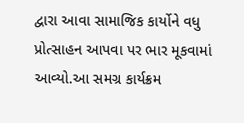દ્વારા આવા સામાજિક કાર્યોને વધુ પ્રોત્સાહન આપવા પર ભાર મૂકવામાં આવ્યો.આ સમગ્ર કાર્યક્રમ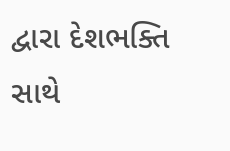દ્વારા દેશભક્તિ સાથે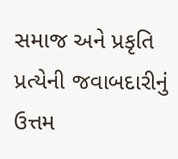સમાજ અને પ્રકૃતિ પ્રત્યેની જવાબદારીનું ઉત્તમ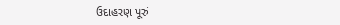ઉદાહરણ પૂરું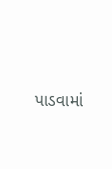પાડવામાં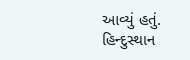આવ્યું હતું.
હિન્દુસ્થાન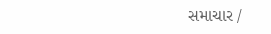સમાચાર /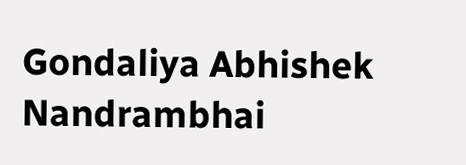Gondaliya Abhishek Nandrambhai